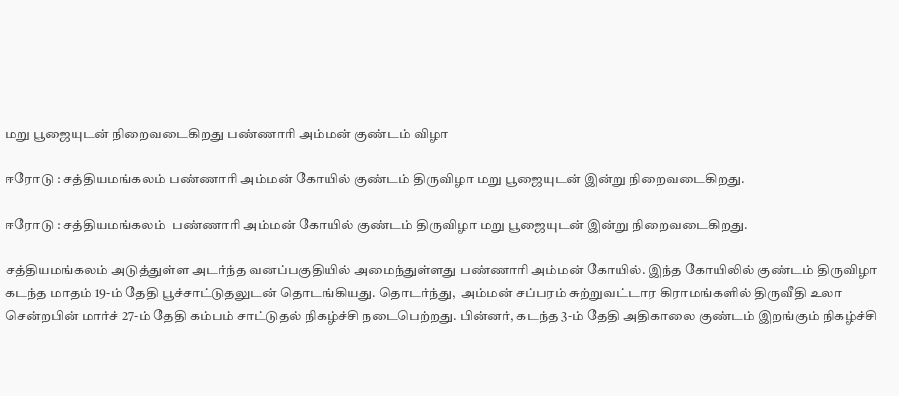மறு பூஜையுடன் நிறைவடைகிறது பண்ணாரி அம்மன் குண்டம் விழா

ஈரோடு : சத்தியமங்கலம் பண்ணாரி அம்மன் கோயில் குண்டம் திருவிழா மறு பூஜையுடன் இன்று நிறைவடைகிறது.

ஈரோடு : சத்தியமங்கலம்  பண்ணாரி அம்மன் கோயில் குண்டம் திருவிழா மறு பூஜையுடன் இன்று நிறைவடைகிறது.

சத்தியமங்கலம் அடுத்துள்ள அடர்ந்த வனப்பகுதியில் அமைந்துள்ளது பண்ணாரி அம்மன் கோயில். இந்த கோயிலில் குண்டம் திருவிழா கடந்த மாதம் 19-ம் தேதி பூச்சாட்டுதலுடன் தொடங்கியது. தொடர்ந்து,  அம்மன் சப்பரம் சுற்றுவட்டார கிராமங்களில் திருவீதி உலா சென்றபின் மார்ச் 27-ம் தேதி கம்பம் சாட்டுதல் நிகழ்ச்சி நடைபெற்றது. பின்னர், கடந்த 3-ம் தேதி அதிகாலை குண்டம் இறங்கும் நிகழ்ச்சி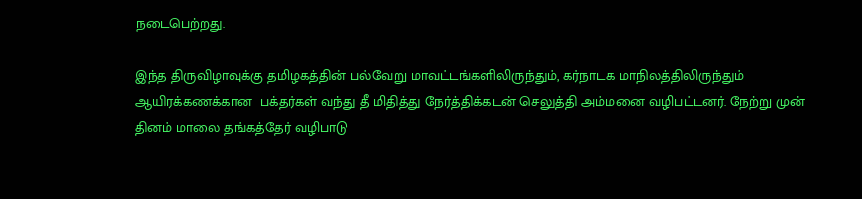நடைபெற்றது.

இந்த திருவிழாவுக்கு தமிழகத்தின் பல்வேறு மாவட்டங்களிலிருந்தும், கர்நாடக மாநிலத்திலிருந்தும் ஆயிரக்கணக்கான  பக்தர்கள் வந்து தீ மிதித்து நேர்த்திக்கடன் செலுத்தி அம்மனை வழிபட்டனர். நேற்று முன் தினம் மாலை தங்கத்தேர் வழிபாடு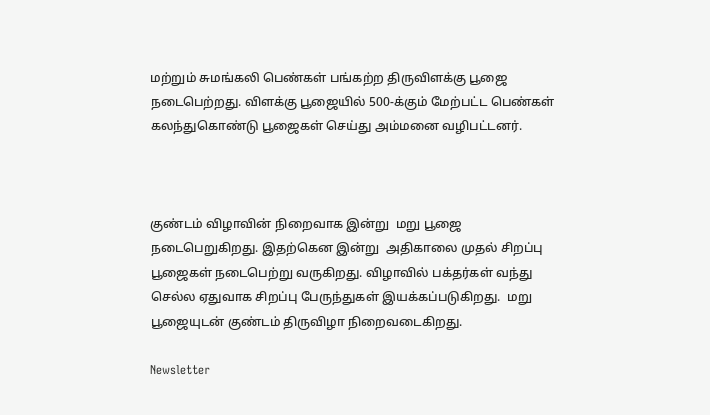மற்றும் சுமங்கலி பெண்கள் பங்கற்ற திருவிளக்கு பூஜை நடைபெற்றது. விளக்கு பூஜையில் 500-க்கும் மேற்பட்ட பெண்கள் கலந்துகொண்டு பூஜைகள் செய்து அம்மனை வழிபட்டனர்.



குண்டம் விழாவின் நிறைவாக இன்று  மறு பூஜை நடைபெறுகிறது. இதற்கென இன்று  அதிகாலை முதல் சிறப்பு பூஜைகள் நடைபெற்று வருகிறது. விழாவில் பக்தர்கள் வந்து செல்ல ஏதுவாக சிறப்பு பேருந்துகள் இயக்கப்படுகிறது.  மறு பூஜையுடன் குண்டம் திருவிழா நிறைவடைகிறது.

Newsletter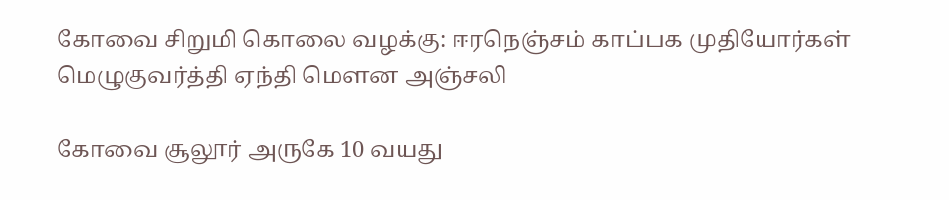கோவை சிறுமி கொலை வழக்கு: ஈரநெஞ்சம் காப்பக முதியோர்கள் மெழுகுவர்த்தி ஏந்தி மௌன அஞ்சலி

கோவை சூலூர் அருகே 10 வயது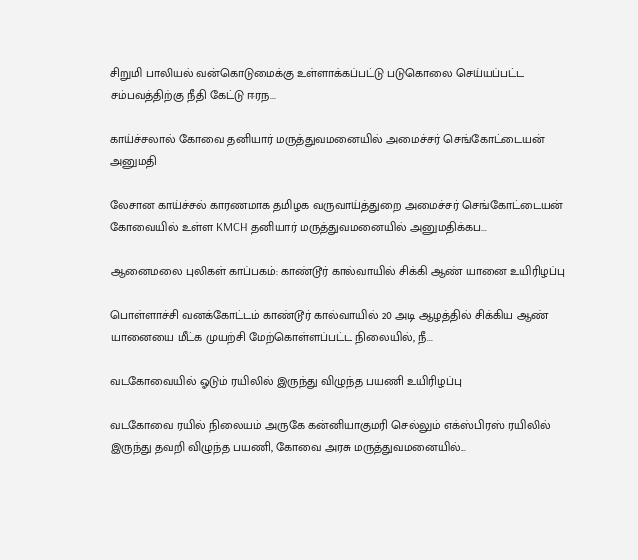சிறுமி பாலியல் வன்கொடுமைக்கு உள்ளாக்கப்பட்டு படுகொலை செய்யப்பட்ட சம்பவத்திற்கு நீதி கேட்டு ஈரந...

காய்ச்சலால் கோவை தனியார் மருத்துவமனையில் அமைச்சர் செங்கோட்டையன் அனுமதி

லேசான காய்ச்சல் காரணமாக தமிழக வருவாய்த்துறை அமைச்சர் செங்கோட்டையன் கோவையில் உள்ள KMCH தனியார் மருத்துவமனையில் அனுமதிக்கப...

ஆனைமலை புலிகள் காப்பகம்: காண்டூர் கால்வாயில் சிக்கி ஆண் யானை உயிரிழப்பு

பொள்ளாச்சி வனக்கோட்டம் காண்டூர் கால்வாயில் 20 அடி ஆழத்தில் சிக்கிய ஆண் யானையை மீட்க முயற்சி மேற்கொள்ளப்பட்ட நிலையில், நீ...

வடகோவையில் ஓடும் ரயிலில் இருந்து விழுந்த பயணி உயிரிழப்பு

வடகோவை ரயில் நிலையம் அருகே கன்னியாகுமரி செல்லும் எக்ஸ்பிரஸ் ரயிலில் இருந்து தவறி விழுந்த பயணி, கோவை அரசு மருத்துவமனையில்...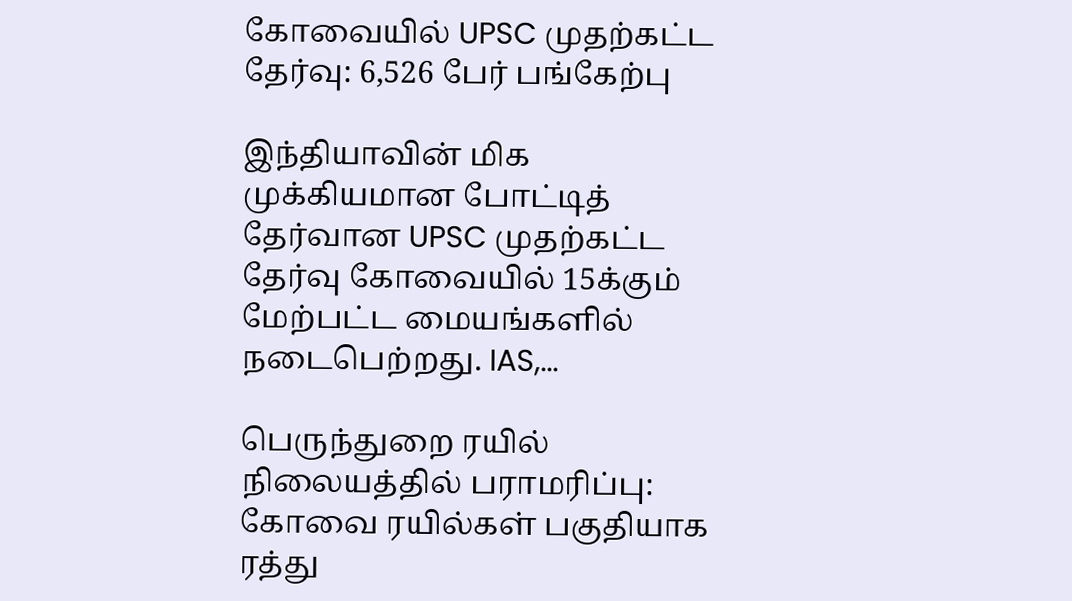கோவையில் UPSC முதற்கட்ட தேர்வு: 6,526 பேர் பங்கேற்பு

இந்தியாவின் மிக முக்கியமான போட்டித் தேர்வான UPSC முதற்கட்ட தேர்வு கோவையில் 15க்கும் மேற்பட்ட மையங்களில் நடைபெற்றது. IAS,...

பெருந்துறை ரயில் நிலையத்தில் பராமரிப்பு: கோவை ரயில்கள் பகுதியாக ரத்து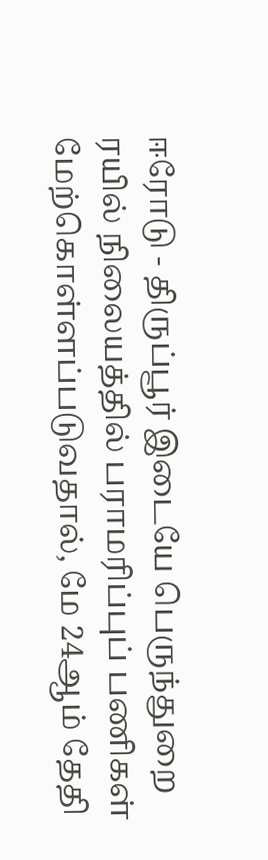ஈரோடு - திருப்பூர் இடையே பெருந்துறை ரயில் நிலையத்தில் பராமரிப்புப் பணிகள் மேற்கொள்ளப்படுவதால், மே 24ஆம் தேதி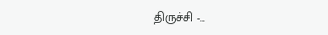திருச்சி -...